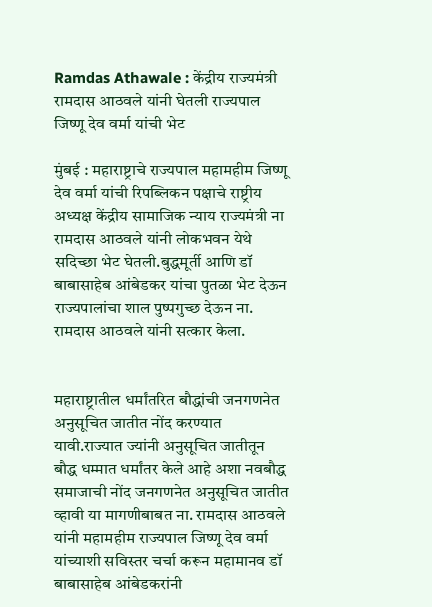Ramdas Athawale : केंद्रीय राज्यमंत्री रामदास आठवले यांनी घेतली राज्यपाल जिष्णू देव वर्मा यांची भेट

मुंबई : महाराष्ट्राचे राज्यपाल महामहीम जिष्णू देव वर्मा यांची रिपब्लिकन पक्षाचे राष्ट्रीय अध्यक्ष केंद्रीय सामाजिक न्याय राज्यमंत्री ना रामदास आठवले यांनी लोकभवन येथे सदिच्छा भेट घेतली.बुद्धमूर्ती आणि डॉ बाबासाहेब आंबेडकर यांचा पुतळा भेट देऊन राज्यपालांचा शाल पुष्पगुच्छ देऊन ना. रामदास आठवले यांनी सत्कार केला.


महाराष्ट्रातील धर्मांतरित बौद्धांची जनगणनेत अनुसूचित जातीत नोंद करण्यात यावी.राज्यात ज्यांनी अनुसूचित जातीतून बौद्ध धम्मात धर्मांतर केले आहे अशा नवबौद्ध समाजाची नोंद जनगणनेत अनुसूचित जातीत व्हावी या मागणीबाबत ना. रामदास आठवले यांनी महामहीम राज्यपाल जिष्णू देव वर्मा यांच्याशी सविस्तर चर्चा करून महामानव डॉ बाबासाहेब आंबेडकरांनी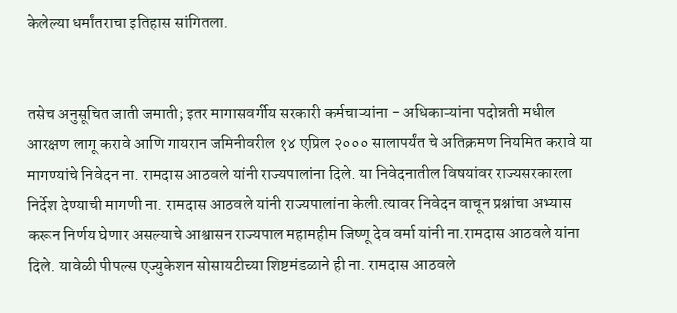केलेल्या धर्मांतराचा इतिहास सांगितला.


तसेच अनुसूचित जाती जमाती; इतर मागासवर्गीय सरकारी कर्मचाऱ्यांना - अधिकाऱ्यांना पदोन्नती मधील आरक्षण लागू करावे आणि गायरान जमिनीवरील १४ एप्रिल २००० सालापर्यंत चे अतिक्रमण नियमित करावे या मागण्यांचे निवेदन ना. रामदास आठवले यांनी राज्यपालांना दिले. या निवेदनातील विषयांवर राज्यसरकारला निर्देश देण्याची मागणी ना. रामदास आठवले यांनी राज्यपालांना केली.त्यावर निवेदन वाचून प्रश्नांचा अभ्यास करून निर्णय घेणार असल्याचे आश्वासन राज्यपाल महामहीम जिष्णू देव वर्मा यांनी ना.रामदास आठवले यांना दिले. यावेळी पीपल्स एज्युकेशन सोसायटीच्या शिष्टमंडळाने ही ना. रामदास आठवले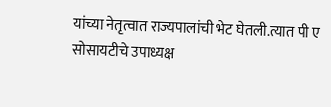यांच्या नेतृत्वात राज्यपालांची भेट घेतली.त्यात पी ए सोसायटीचे उपाध्यक्ष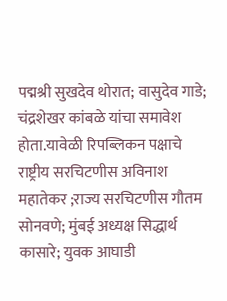पद्मश्री सुखदेव थोरात; वासुदेव गाडे; चंद्रशेखर कांबळे यांचा समावेश होता.यावेळी रिपब्लिकन पक्षाचे राष्ट्रीय सरचिटणीस अविनाश महातेकर ;राज्य सरचिटणीस गौतम सोनवणे; मुंबई अध्यक्ष सिद्धार्थ कासारे; युवक आघाडी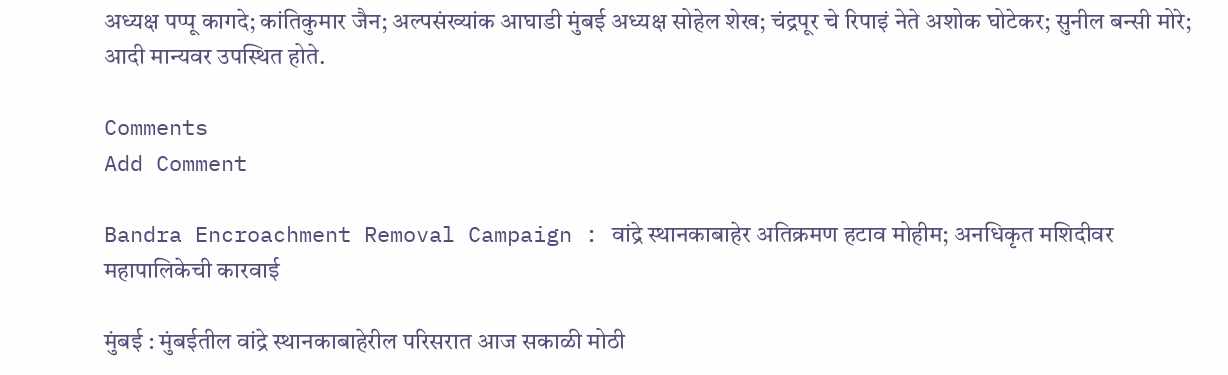अध्यक्ष पप्पू कागदे; कांतिकुमार जैन; अल्पसंख्यांक आघाडी मुंबई अध्यक्ष सोहेल शेख; चंद्रपूर चे रिपाइं नेते अशोक घोटेकर; सुनील बन्सी मोरे; आदी मान्यवर उपस्थित होते.

Comments
Add Comment

Bandra Encroachment Removal Campaign : वांद्रे स्थानकाबाहेर अतिक्रमण हटाव मोहीम; अनधिकृत मशिदीवर महापालिकेची कारवाई

मुंबई : मुंबईतील वांद्रे स्थानकाबाहेरील परिसरात आज सकाळी मोठी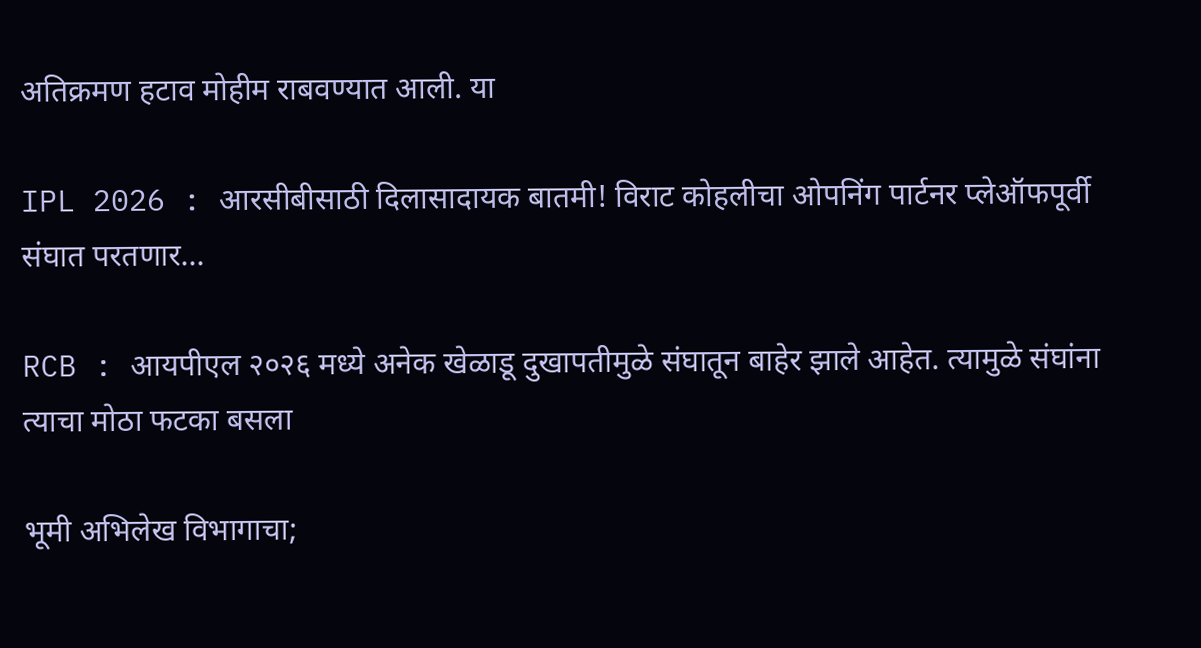अतिक्रमण हटाव मोहीम राबवण्यात आली. या

IPL 2026 : आरसीबीसाठी दिलासादायक बातमी! विराट कोहलीचा ओपनिंग पार्टनर प्लेऑफपूर्वी संघात परतणार...

RCB : आयपीएल २०२६ मध्ये अनेक खेळाडू दुखापतीमुळे संघातून बाहेर झाले आहेत. त्यामुळे संघांना त्याचा मोठा फटका बसला

भूमी अभिलेख विभागाचा;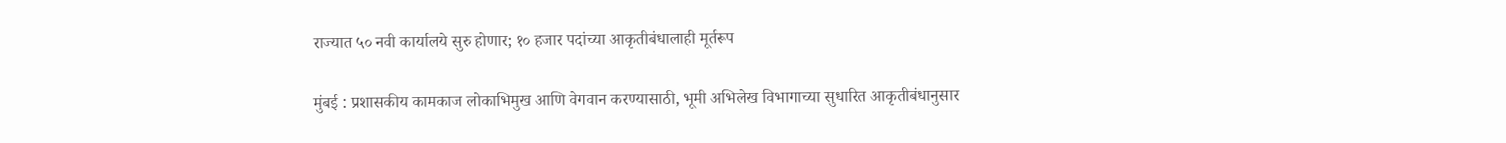राज्यात ५० नवी कार्यालये सुरु होणार; १० हजार पदांच्या आकृतीबंधालाही मूर्तरूप

मुंबई : प्रशासकीय कामकाज लोकाभिमुख आणि वेगवान करण्यासाठी, भूमी अभिलेख विभागाच्या सुधारित आकृतीबंधानुसार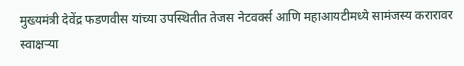मुख्यमंत्री देवेंद्र फडणवीस यांच्या उपस्थितीत तेजस नेटवर्क्स आणि महाआयटीमध्ये सामंजस्य करारावर स्वाक्षऱ्या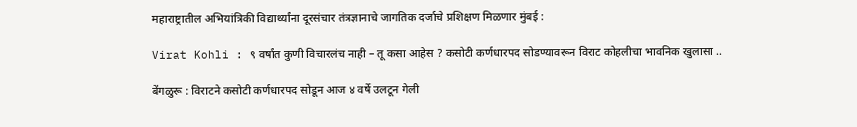महाराष्ट्रातील अभियांत्रिकी विद्यार्थ्यांना दूरसंचार तंत्रज्ञानाचे जागतिक दर्जाचे प्रशिक्षण मिळणार मुंबई :

Virat Kohli : ९ वर्षांत कुणी विचारलंच नाही – तू कसा आहेस ? कसोटी कर्णधारपद सोडण्यावरून विराट कोहलीचा भावनिक खुलासा ..

बेंगळुरू : विराटने कसोटी कर्णधारपद सोडून आज ४ वर्षे उलटून गेली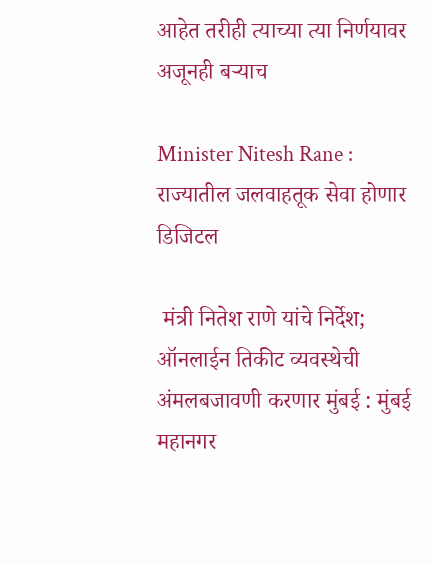आहेत तरीही त्याच्या त्या निर्णयावर अजूनही बऱ्याच

Minister Nitesh Rane : राज्यातील जलवाहतूक सेवा होणार डिजिटल

 मंत्री नितेश राणे यांचे निर्देश; ऑनलाईन तिकीट व्यवस्थेची अंमलबजावणी करणार मुंबई : मुंबई महानगर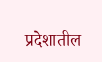प्रदेशातील